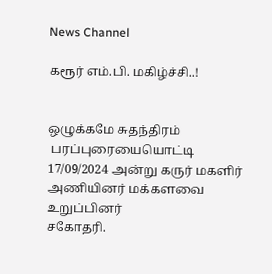News Channel

கரூர் எம்.பி. மகிழ்ச்சி..!


ஒழுக்கமே சுதந்திரம்
 பரப்புரையையொட்டி 17/09/2024 அன்று கருர் மகளிர் அணியினர் மக்களவை உறுப்பினர்
சகோதரி.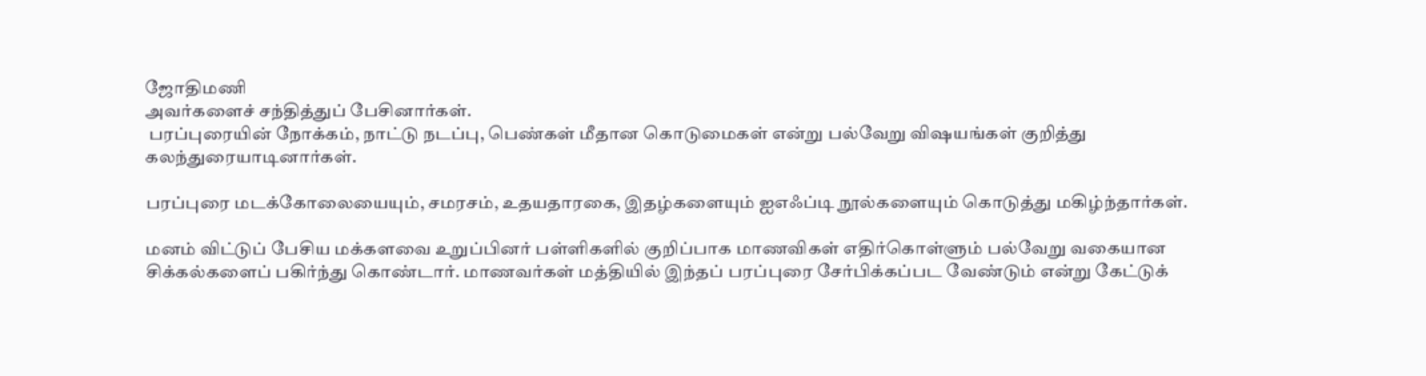ஜோதிமணி
அவர்களைச் சந்தித்துப் பேசினார்கள்.
 பரப்புரையின் நோக்கம், நாட்டு நடப்பு, பெண்கள் மீதான கொடுமைகள் என்று பல்வேறு விஷயங்கள் குறித்து கலந்துரையாடினார்கள்.

பரப்புரை மடக்கோலையையும், சமரசம், உதயதாரகை, இதழ்களையும் ஐஎஃப்டி நூல்களையும் கொடுத்து மகிழ்ந்தார்கள்.

மனம் விட்டுப் பேசிய மக்களவை உறுப்பினர் பள்ளிகளில் குறிப்பாக மாணவிகள் எதிர்கொள்ளும் பல்வேறு வகையான சிக்கல்களைப் பகிர்ந்து கொண்டார். மாணவர்கள் மத்தியில் இந்தப் பரப்புரை சேர்பிக்கப்பட வேண்டும் என்று கேட்டுக்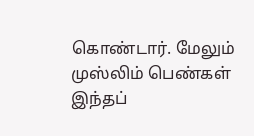கொண்டார். மேலும் முஸ்லிம் பெண்கள் இந்தப்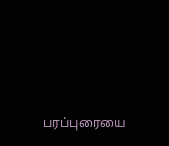பரப்புரையை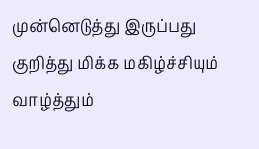முன்னெடுத்து இருப்பது குறித்து மிக்க மகிழ்ச்சியும் வாழ்த்தும்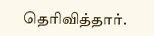தெரிவித்தார்.